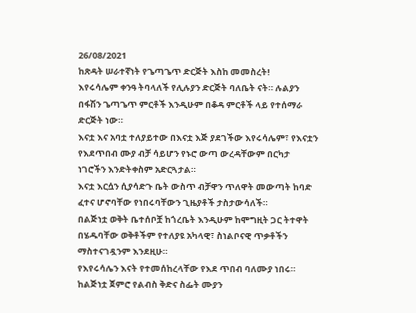26/08/2021
ከጽዳት ሠራተኛነት የጌጣጌጥ ድርጅት እስከ መመስረት!
እየሩሳሌም ቀንዓ ትባላለች የሊሉያን ድርጅት ባለቤት ናት። ሉልያን በፋሽን ጌጣጌጥ ምርቶች እንዲሁም በቆዳ ምርቶች ላይ የተሰማራ ድርጅት ነው።
እናቷ እና አባቷ ተለያይተው በእናቷ እጅ ያደገችው እየሩሳሌም፣ የእናቷን የእደጥበብ ሙያ ብቻ ሳይሆን የኑሮ ውጣ ውረዳቸውም በርካታ ነገሮችን እንድትቀስም አድርጓታል።
እናቷ እርሷን ሲያሳድጉ ቤት ውስጥ ብቻዋን ጥለዋት መውጣት ከባድ ፈተና ሆኖባቸው የነበሩባቸውን ጊዜያቶች ታስታውሳለች።
በልጅነቷ ወቅት ቤተሰቦቿ ከጎረቤት እንዲሁም ከሞግዚት ጋር ትተዋት በሄዱባቸው ወቅቶችም የተለያዩ አካላዊ፣ ስነልቦናዊ ጥቃቶችን ማስተናገዷንም እንደዚሁ።
የእየሩሳሌን እናት የተመሰከረላቸው የእደ ጥበብ ባለሙያ ነበሩ።
ከልጅነቷ ጀምሮ የልብስ ቅድና ስፌት ሙያን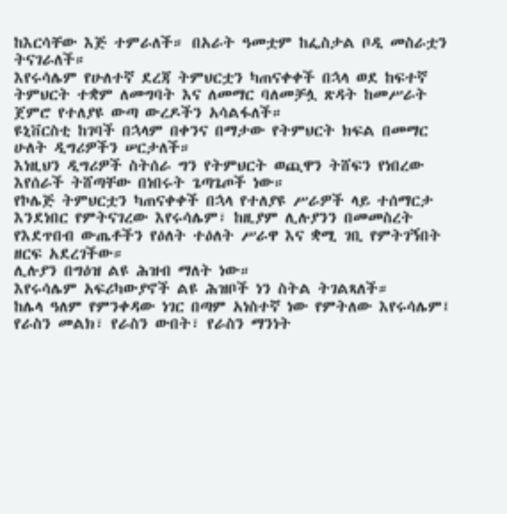ከእርሳቸው እጅ ተምራለች። በአራት ዓመቷም ከፌስታል ቦዲ መስራቷን ትናገራለች።
እየሩሳሌም የሁለተኛ ደረጃ ትምህርቷን ካጠናቀቀች በኋላ ወደ ከፍተኛ ትምህርት ተቋም ለመግባት እና ለመማር ባለመቻሏ ጽዳት ከመሥራት ጀምሮ የተለያዩ ውጣ ውረዶችን አሳልፋለች።
ዩኒቨርስቲ ከገባች በኋላም በቀንና በማታው የትምህርት ክፍል በመማር ሁለት ዲግሪዎችን ሠርታለች።
እነዚህን ዲግሪዎች ስትሰራ ግን የትምህርት ወጪዋን ትሸፍን የነበረው እየሰራች ትሸጣቸው በነበሩት ጌጣጌጦች ነው።
የኮሌጅ ትምህርቷን ካጠናቀቀች በኋላ የተለያዩ ሥራዎች ላይ ተሰማርታ እንደነበር የምትናገረው እየሩሳሌም፣ ከዚያም ሊሉያንን በመመስረት የእደጥበብ ውጤቶችን የዕለት ተዕለት ሥራዋ እና ቋሚ ገቢ የምትገኝበት ዘርፍ አደረገችው።
ሊሉያን በግዕዝ ልዩ ሕዝብ ማለት ነው።
እየሩሳሌም አፍሪካውያኖች ልዩ ሕዝቦች ነን ስትል ትገልጻለች።
ከሌላ ዓለም የምንቀዳው ነገር በጣም አነስተኛ ነው የምትለው እየሩሳሌም፤ የራስን መልክ፣ የራስን ውበት፣ የራስን ማንነት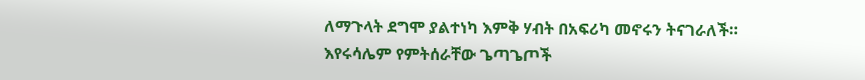ለማጉላት ደግሞ ያልተነካ እምቅ ሃብት በአፍሪካ መኖሩን ትናገራለች።
እየሩሳሌም የምትሰራቸው ጌጣጌጦች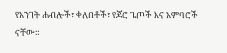የአንገት ሐብሎች፣ ቀለበቶች፣ የጆሮ ጌጦች እና አምባሮች ናቸው።